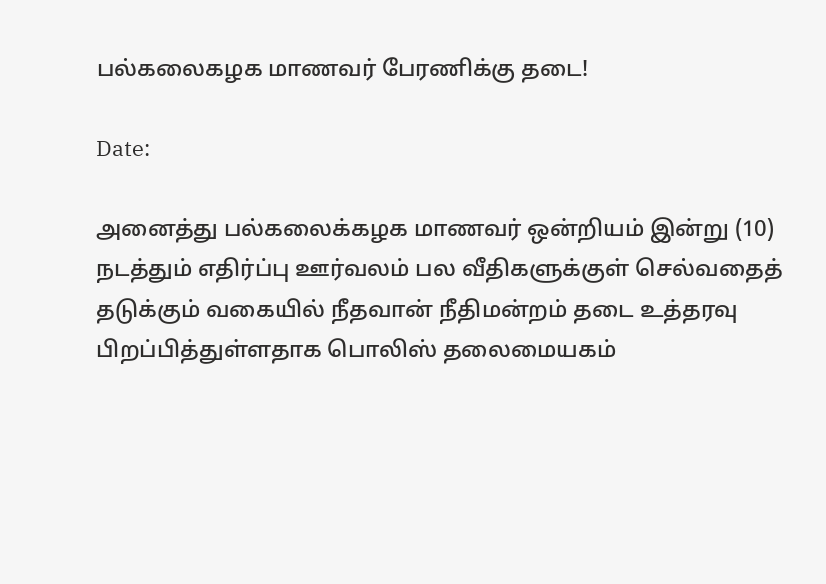பல்கலைகழக மாணவர் பேரணிக்கு தடை!

Date:

அனைத்து பல்கலைக்கழக மாணவர் ஒன்றியம் இன்று (10) நடத்தும் எதிர்ப்பு ஊர்வலம் பல வீதிகளுக்குள் செல்வதைத் தடுக்கும் வகையில் நீதவான் நீதிமன்றம் தடை உத்தரவு பிறப்பித்துள்ளதாக பொலிஸ் தலைமையகம்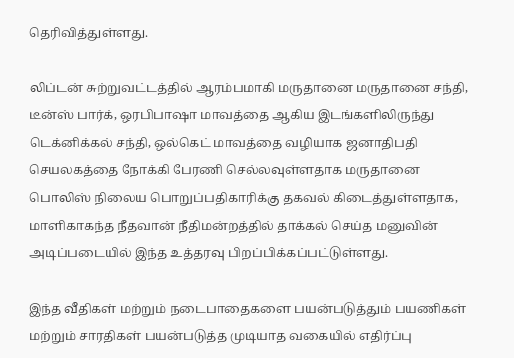தெரிவித்துள்ளது.

லிப்டன் சுற்றுவட்டத்தில் ஆரம்பமாகி மருதானை மருதானை சந்தி, டீன்ஸ் பார்க், ஒரபிபாஷா மாவத்தை ஆகிய இடங்களிலிருந்து டெக்னிக்கல் சந்தி, ஒல்கெட் மாவத்தை வழியாக ஜனாதிபதி செயலகத்தை நோக்கி பேரணி செல்லவுள்ளதாக மருதானை பொலிஸ் நிலைய பொறுப்பதிகாரிக்கு தகவல் கிடைத்துள்ளதாக, மாளிகாகந்த நீதவான் நீதிமன்றத்தில் தாக்கல் செய்த மனுவின் அடிப்படையில் இந்த உத்தரவு பிறப்பிக்கப்பட்டுள்ளது.

இந்த வீதிகள் மற்றும் நடைபாதைகளை பயன்படுத்தும் பயணிகள் மற்றும் சாரதிகள் பயன்படுத்த முடியாத வகையில் எதிர்ப்பு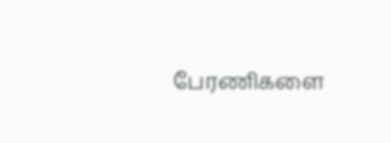பேரணிகளை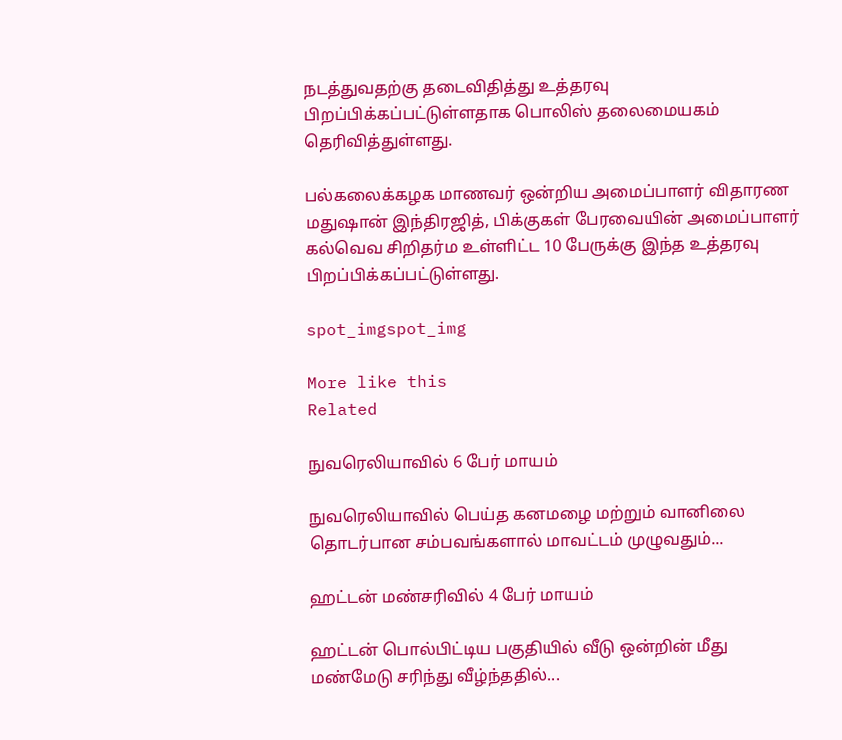நடத்துவதற்கு தடைவிதித்து உத்தரவு பிறப்பிக்கப்பட்டுள்ளதாக பொலிஸ் தலைமையகம் தெரிவித்துள்ளது.

பல்கலைக்கழக மாணவர் ஒன்றிய அமைப்பாளர் விதாரண மதுஷான் இந்திரஜித், பிக்குகள் பேரவையின் அமைப்பாளர் கல்வெவ சிறிதர்ம உள்ளிட்ட 10 பேருக்கு இந்த உத்தரவு பிறப்பிக்கப்பட்டுள்ளது.

spot_imgspot_img

More like this
Related

நுவரெலியாவில் 6 பேர் மாயம்

நுவரெலியாவில் பெய்த கனமழை மற்றும் வானிலை தொடர்பான சம்பவங்களால் மாவட்டம் முழுவதும்...

ஹட்டன் மண்சரிவில் 4 பேர் மாயம்

ஹட்டன் பொல்பிட்டிய பகுதியில் வீடு ஒன்றின் மீது மண்மேடு சரிந்து வீழ்ந்ததில்...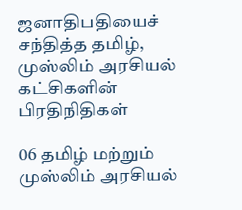ஜனாதிபதியைச் சந்தித்த தமிழ், முஸ்லிம் அரசியல் கட்சிகளின் பிரதிநிதிகள்

06 தமிழ் மற்றும் முஸ்லிம் அரசியல்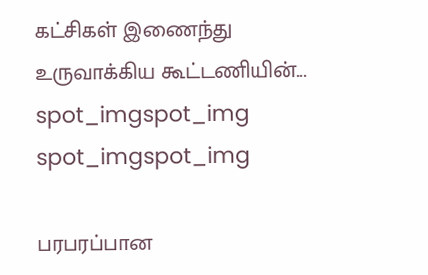கட்சிகள் இணைந்து உருவாக்கிய கூட்டணியின்...
spot_imgspot_img
spot_imgspot_img

பரபரப்பான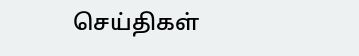செய்திகள்